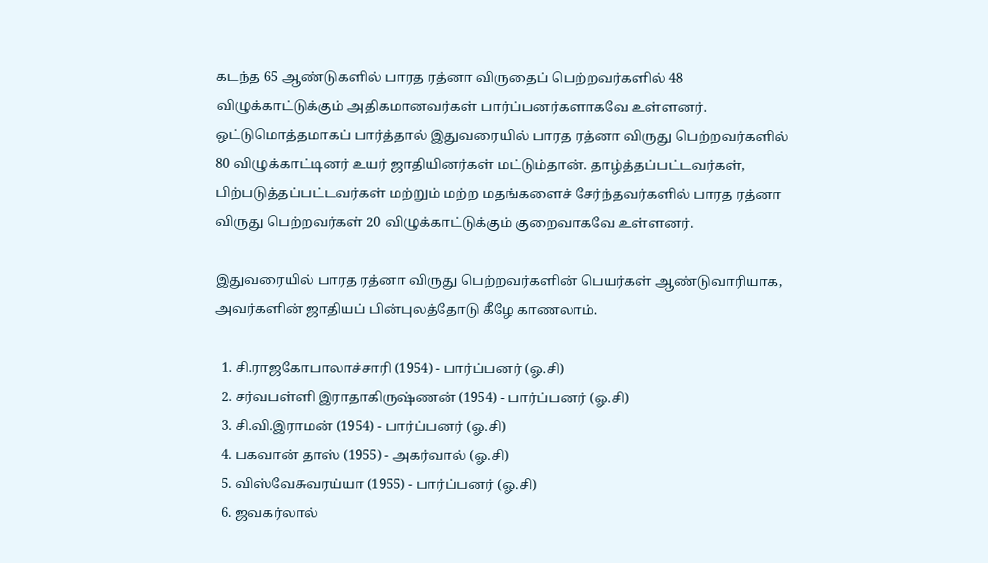கடந்த 65 ஆண்டுகளில் பாரத ரத்னா விருதைப் பெற்றவர்களில் 48 விழுக்காட்டுக்கும் அதிகமானவர்கள் பார்ப்பனர்களாகவே உள்ளனர். ஒட்டுமொத்தமாகப் பார்த்தால் இதுவரையில் பாரத ரத்னா விருது பெற்றவர்களில் 80 விழுக்காட்டினர் உயர் ஜாதியினர்கள் மட்டும்தான். தாழ்த்தப்பட்டவர்கள், பிற்படுத்தப்பட்டவர்கள் மற்றும் மற்ற மதங்களைச் சேர்ந்தவர்களில் பாரத ரத்னா விருது பெற்றவர்கள் 20 விழுக்காட்டுக்கும் குறைவாகவே உள்ளனர்.

இதுவரையில் பாரத ரத்னா விருது பெற்றவர்களின் பெயர்கள் ஆண்டுவாரியாக, அவர்களின் ஜாதியப் பின்புலத்தோடு கீழே காணலாம்.

  1. சி.ராஜகோபாலாச்சாரி (1954) - பார்ப்பனர் (ஓ.சி)
  2. சர்வபள்ளி இராதாகிருஷ்ணன் (1954) - பார்ப்பனர் (ஓ.சி)
  3. சி.வி.இராமன் (1954) - பார்ப்பனர் (ஓ.சி)
  4. பகவான் தாஸ் (1955) - அகர்வால் (ஓ.சி)
  5. விஸ்வேசுவரய்யா (1955) - பார்ப்பனர் (ஓ.சி)
  6. ஜவகர்லால்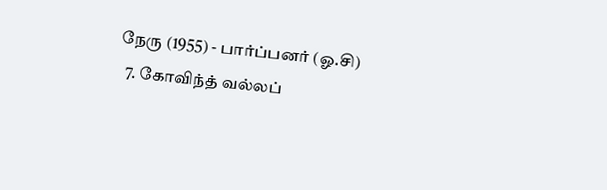நேரு (1955) - பார்ப்பனர் (ஓ.சி)
  7. கோவிந்த் வல்லப்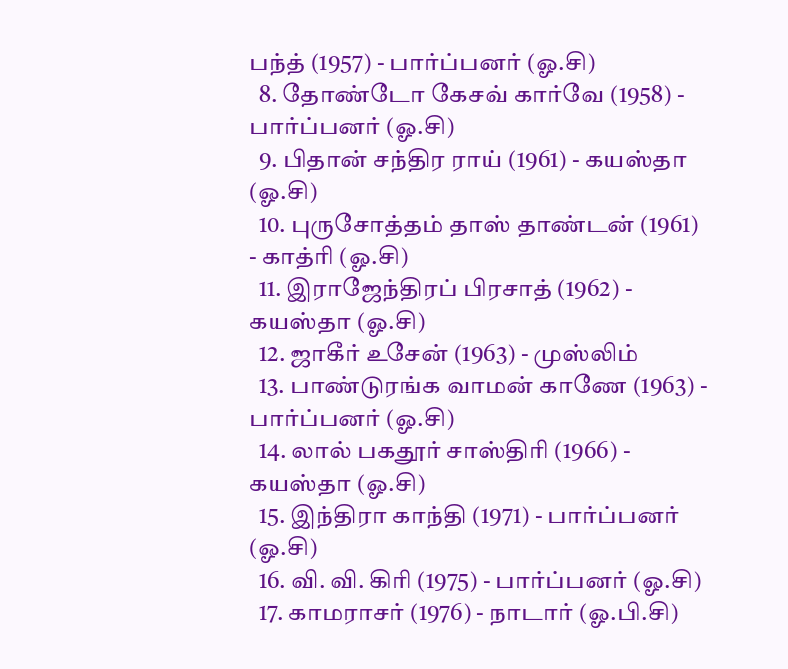பந்த் (1957) - பார்ப்பனர் (ஓ.சி)
  8. தோண்டோ கேசவ் கார்வே (1958) - பார்ப்பனர் (ஓ.சி)
  9. பிதான் சந்திர ராய் (1961) - கயஸ்தா (ஓ.சி)
  10. புருசோத்தம் தாஸ் தாண்டன் (1961) - காத்ரி (ஓ.சி)
  11. இராஜேந்திரப் பிரசாத் (1962) - கயஸ்தா (ஓ.சி)
  12. ஜாகீர் உசேன் (1963) - முஸ்லிம்
  13. பாண்டுரங்க வாமன் காணே (1963) - பார்ப்பனர் (ஓ.சி)
  14. லால் பகதூர் சாஸ்திரி (1966) - கயஸ்தா (ஓ.சி)
  15. இந்திரா காந்தி (1971) - பார்ப்பனர் (ஓ.சி)
  16. வி. வி. கிரி (1975) - பார்ப்பனர் (ஓ.சி)
  17. காமராசர் (1976) - நாடார் (ஓ.பி.சி)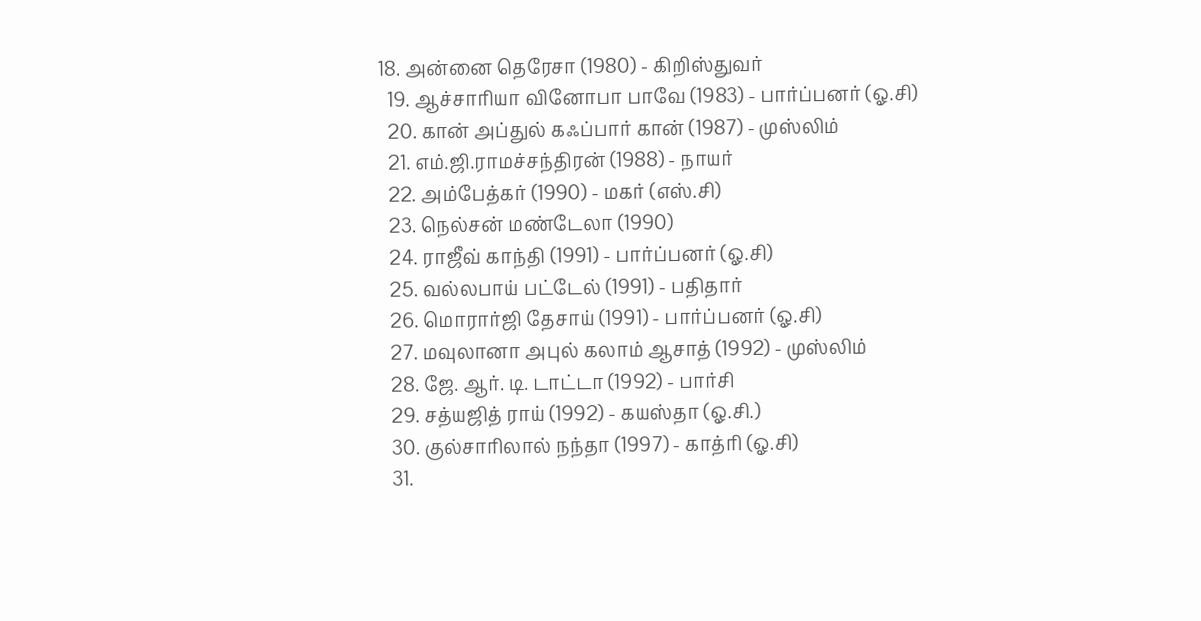18. அன்னை தெரேசா (1980) - கிறிஸ்துவர்
  19. ஆச்சாரியா வினோபா பாவே (1983) - பார்ப்பனர் (ஓ.சி)
  20. கான் அப்துல் கஃப்பார் கான் (1987) - முஸ்லிம்
  21. எம்.ஜி.ராமச்சந்திரன் (1988) - நாயர்
  22. அம்பேத்கர் (1990) - மகர் (எஸ்.சி)
  23. நெல்சன் மண்டேலா (1990)
  24. ராஜீவ் காந்தி (1991) - பார்ப்பனர் (ஓ.சி)
  25. வல்லபாய் பட்டேல் (1991) - பதிதார்
  26. மொரார்ஜி தேசாய் (1991) - பார்ப்பனர் (ஓ.சி)
  27. மவுலானா அபுல் கலாம் ஆசாத் (1992) - முஸ்லிம்
  28. ஜே. ஆர். டி. டாட்டா (1992) - பார்சி
  29. சத்யஜித் ராய் (1992) - கயஸ்தா (ஓ.சி.)
  30. குல்சாரிலால் நந்தா (1997) - காத்ரி (ஓ.சி)
  31.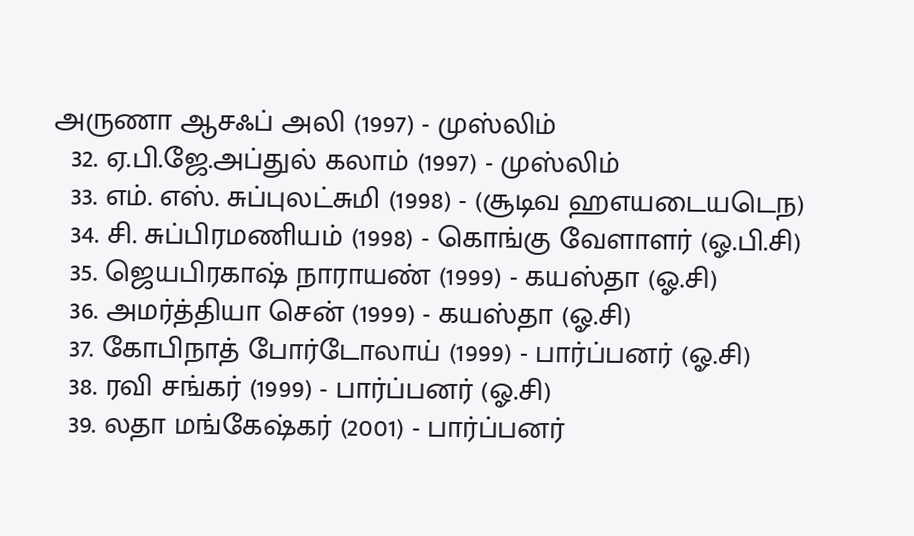அருணா ஆசஃப் அலி (1997) - முஸ்லிம்
  32. ஏ.பி.ஜே.அப்துல் கலாம் (1997) - முஸ்லிம்
  33. எம். எஸ். சுப்புலட்சுமி (1998) - (சூடிவ ஹஎயடையடெந)
  34. சி. சுப்பிரமணியம் (1998) - கொங்கு வேளாளர் (ஓ.பி.சி)
  35. ஜெயபிரகாஷ் நாராயண் (1999) - கயஸ்தா (ஓ.சி)
  36. அமர்த்தியா சென் (1999) - கயஸ்தா (ஓ.சி)
  37. கோபிநாத் போர்டோலாய் (1999) - பார்ப்பனர் (ஓ.சி)
  38. ரவி சங்கர் (1999) - பார்ப்பனர் (ஓ.சி)
  39. லதா மங்கேஷ்கர் (2001) - பார்ப்பனர்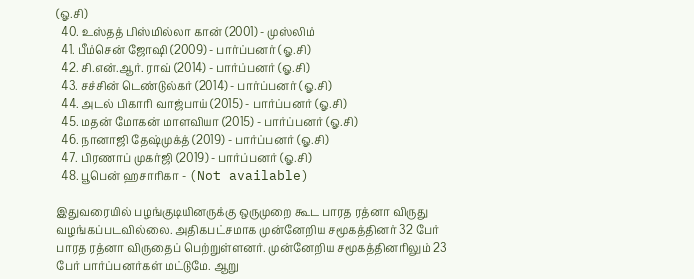(ஓ.சி)
  40. உஸ்தத் பிஸ்மில்லா கான் (2001) - முஸ்லிம்
  41. பீம்சென் ஜோஷி (2009) - பார்ப்பனர் (ஓ.சி)
  42. சி.என்.ஆர். ராவ் (2014) - பார்ப்பனர் (ஓ.சி)
  43. சச்சின் டெண்டுல்கர் (2014) - பார்ப்பனர் (ஓ.சி)
  44. அடல் பிகாரி வாஜ்பாய் (2015) - பார்ப்பனர் (ஓ.சி)
  45. மதன் மோகன் மாளவியா (2015) - பார்ப்பனர் (ஓ.சி)
  46. நானாஜி தேஷ்முக்த் (2019) - பார்ப்பனர் (ஓ.சி)
  47. பிரணாப் முகர்ஜி (2019) - பார்ப்பனர் (ஓ.சி)
  48. பூபென் ஹசாரிகா - (Not available)

இதுவரையில் பழங்குடியினருக்கு ஒருமுறை கூட பாரத ரத்னா விருது வழங்கப்படவில்லை. அதிகபட்சமாக முன்னேறிய சமூகத்தினர் 32 பேர் பாரத ரத்னா விருதைப் பெற்றுள்ளனர். முன்னேறிய சமூகத்தினரிலும் 23 பேர் பார்ப்பனர்கள் மட்டுமே. ஆறு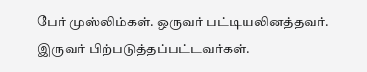பேர் முஸ்லிம்கள். ஒருவர் பட்டியலினத்தவர். இருவர் பிற்படுத்தப்பட்டவர்கள்.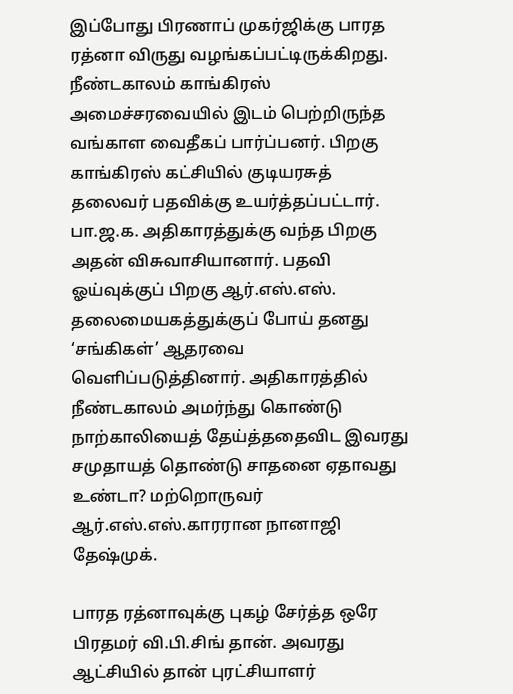இப்போது பிரணாப் முகர்ஜிக்கு பாரத ரத்னா விருது வழங்கப்பட்டிருக்கிறது. நீண்டகாலம் காங்கிரஸ் அமைச்சரவையில் இடம் பெற்றிருந்த வங்காள வைதீகப் பார்ப்பனர். பிறகு காங்கிரஸ் கட்சியில் குடியரசுத் தலைவர் பதவிக்கு உயர்த்தப்பட்டார். பா.ஜ.க. அதிகாரத்துக்கு வந்த பிறகு அதன் விசுவாசியானார். பதவி ஓய்வுக்குப் பிறகு ஆர்.எஸ்.எஸ். தலைமையகத்துக்குப் போய் தனது ‘சங்கிகள்’ ஆதரவை வெளிப்படுத்தினார். அதிகாரத்தில் நீண்டகாலம் அமர்ந்து கொண்டு நாற்காலியைத் தேய்த்ததைவிட இவரது சமுதாயத் தொண்டு சாதனை ஏதாவது உண்டா? மற்றொருவர் ஆர்.எஸ்.எஸ்.காரரான நானாஜி தேஷ்முக்.

பாரத ரத்னாவுக்கு புகழ் சேர்த்த ஒரே பிரதமர் வி.பி.சிங் தான். அவரது ஆட்சியில் தான் புரட்சியாளர்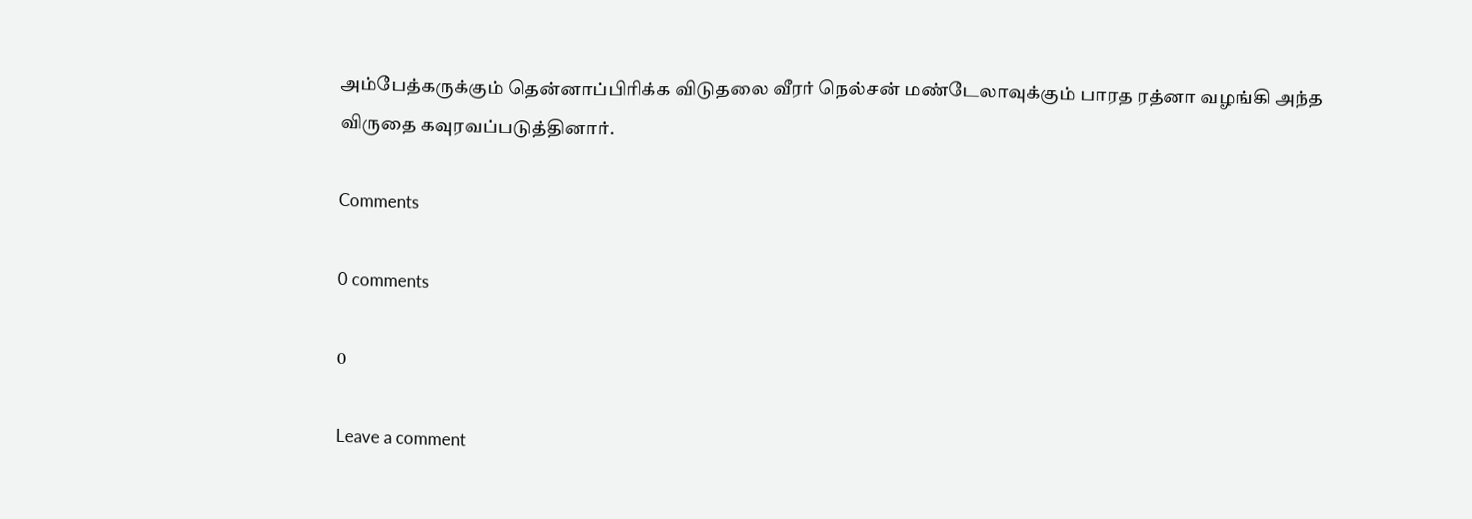அம்பேத்கருக்கும் தென்னாப்பிரிக்க விடுதலை வீரர் நெல்சன் மண்டேலாவுக்கும் பாரத ரத்னா வழங்கி அந்த விருதை கவுரவப்படுத்தினார்.

Comments

0 comments

0

Leave a comment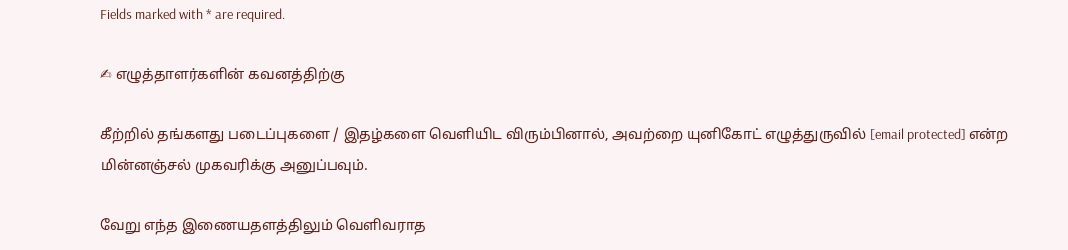Fields marked with * are required.

✍ எழுத்தாளர்களின் கவனத்திற்கு

கீற்றில் தங்களது படைப்புகளை / இதழ்களை வெளியிட விரும்பினால், அவற்றை யுனிகோட் எழுத்துருவில் [email protected] என்ற மின்னஞ்சல் முகவரிக்கு அனுப்பவும்.

வேறு எந்த இணையதளத்திலும் வெளிவராத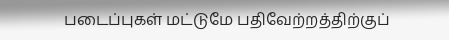படைப்புகள் மட்டுமே பதிவேற்றத்திற்குப்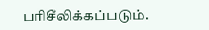பரிசீலிக்கப்படும்.